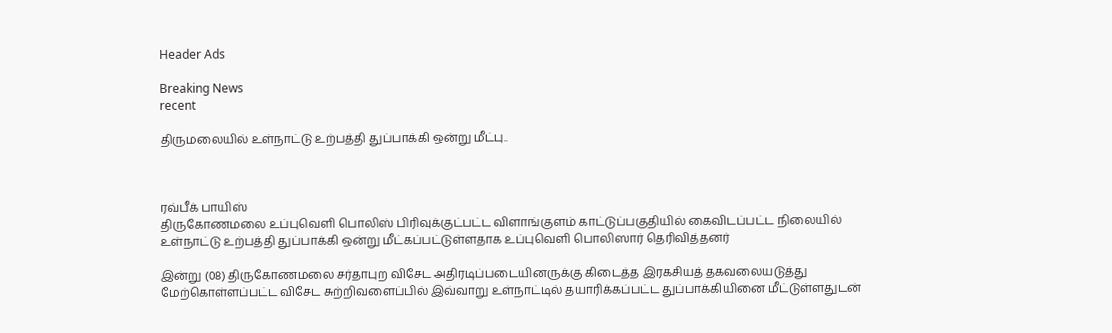Header Ads

Breaking News
recent

திருமலையில் உள்நாட்டு உற்பத்தி துப்பாக்கி ஒன்று மீட்பு..



ரவ்பீக் பாயிஸ்
திருகோணமலை உப்புவெளி பொலிஸ் பிரிவுக்குட்பட்ட விளாங்குளம் காட்டுப்பகுதியில் கைவிடப்பட்ட நிலையில் உள்நாட்டு உற்பத்தி துப்பாக்கி ஒன்று மீட்கப்பட்டுள்ளதாக உப்புவெளி பொலிஸார் தெரிவித்தனர்

இன்று (08) திருகோணமலை சர்தாபுற விசேட அதிரடிப்படையினருக்கு கிடைத்த இரகசியத் தகவலையடுத்து மேற்கொள்ளப்பட்ட விசேட சுற்றிவளைப்பில் இவ்வாறு உள்நாட்டில் தயாரிக்கப்பட்ட துப்பாக்கியினை மீட்டுள்ளதுடன்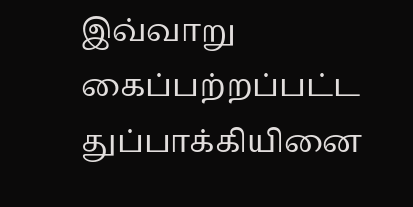இவ்வாறு கைப்பற்றப்பட்ட துப்பாக்கியினை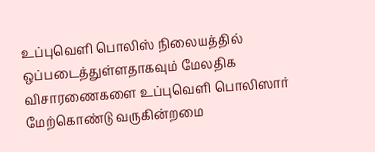உப்புவெளி பொலிஸ் நிலையத்தில் ஒப்படைத்துள்ளதாகவும் மேலதிக விசாரணைகளை உப்புவெளி பொலிஸார் மேற்கொண்டு வருகின்றமை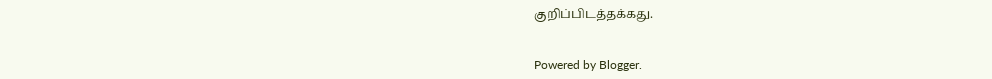குறிப்பிடத்தக்கது.


Powered by Blogger.